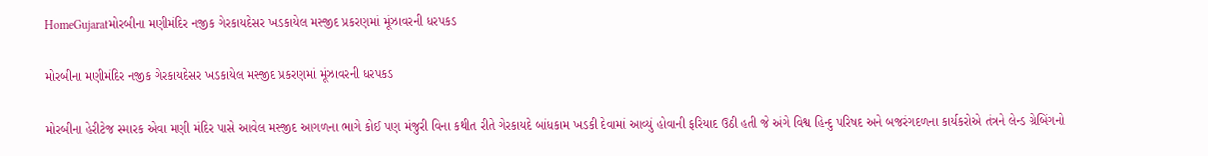HomeGujaratમોરબીના મણીમંદિર નજીક ગેરકાયદેસર ખડકાયેલ મસ્જીદ પ્રકરણમાં મૂંઝાવરની ધરપકડ

મોરબીના મણીમંદિર નજીક ગેરકાયદેસર ખડકાયેલ મસ્જીદ પ્રકરણમાં મૂંઝાવરની ધરપકડ

મોરબીના હેરીટેજ સ્મારક એવા મણી મંદિર પાસે આવેલ મસ્જીદ આગળના ભાગે કોઈ પણ મંજુરી વિના કથીત રીતે ગેરકાયદે બાંધકામ ખડકી દેવામાં આવ્યું હોવાની ફરિયાદ ઉઠી હતી જે અંગે વિશ્વ હિન્દુ પરિષદ અને બજરંગદળના કાર્યકરોએ તંત્રને લેન્ડ ગ્રેબિંગનો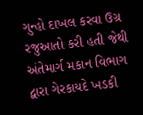ગુન્હો દાખલ કરવા ઉગ્ર રજુઆતો કરી હતી જેથી અંતેમાર્ગ મકાન વિભાગ દ્વારા ગેરકાયદે ખડકી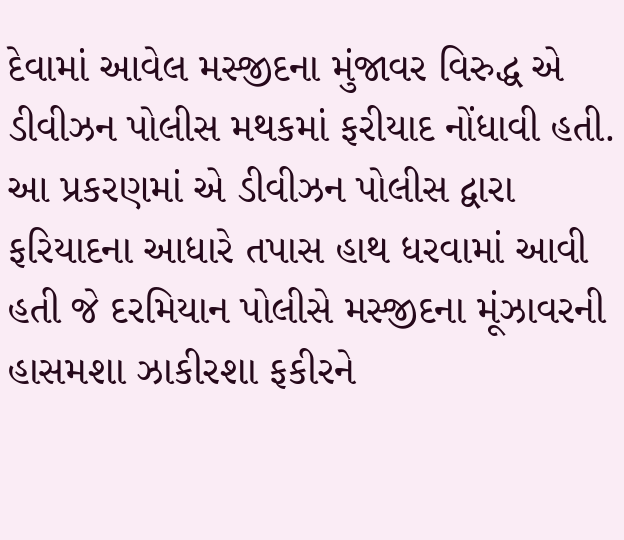દેવામાં આવેલ મસ્જીદના મુંજાવર વિરુદ્ધ એ ડીવીઝન પોલીસ મથકમાં ફરીયાદ નોંધાવી હતી. આ પ્રકરણમાં એ ડીવીઝન પોલીસ દ્વારા ફરિયાદના આધારે તપાસ હાથ ધરવામાં આવી હતી જે દરમિયાન પોલીસે મસ્જીદના મૂંઝાવરની હાસમશા ઝાકીરશા ફકીરને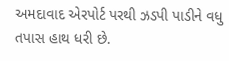અમદાવાદ એરપોર્ટ પરથી ઝડપી પાડીને વધુ તપાસ હાથ ધરી છે.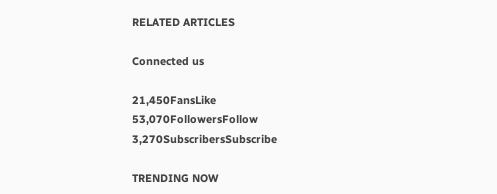RELATED ARTICLES

Connected us

21,450FansLike
53,070FollowersFollow
3,270SubscribersSubscribe

TRENDING NOW